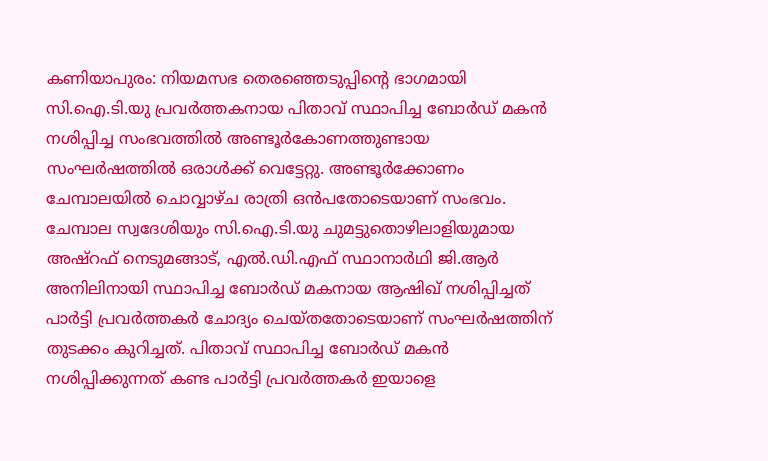കണിയാപുരം: നിയമസഭ തെരഞ്ഞെടുപ്പിന്റെ ഭാഗമായി സി.ഐ.ടി.യു പ്രവർത്തകനായ പിതാവ് സ്ഥാപിച്ച ബോർഡ് മകൻ നശിപ്പിച്ച സംഭവത്തിൽ അണ്ടൂർകോണത്തുണ്ടായ സംഘർഷത്തിൽ ഒരാൾക്ക് വെട്ടേറ്റു. അണ്ടൂർക്കോണം ചേമ്പാലയിൽ ചൊവ്വാഴ്ച രാത്രി ഒൻപതോടെയാണ് സംഭവം. ചേമ്പാല സ്വദേശിയും സി.ഐ.ടി.യു ചുമട്ടുതൊഴിലാളിയുമായ അഷ്റഫ് നെടുമങ്ങാട്, എൽ.ഡി.എഫ് സ്ഥാനാർഥി ജി.ആർ അനിലിനായി സ്ഥാപിച്ച ബോർഡ് മകനായ ആഷിഖ് നശിപ്പിച്ചത് പാർട്ടി പ്രവർത്തകർ ചോദ്യം ചെയ്തതോടെയാണ് സംഘർഷത്തിന് തുടക്കം കുറിച്ചത്. പിതാവ് സ്ഥാപിച്ച ബോർഡ് മകൻ നശിപ്പിക്കുന്നത് കണ്ട പാർട്ടി പ്രവർത്തകർ ഇയാളെ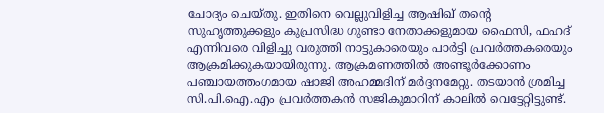ചോദ്യം ചെയ്തു. ഇതിനെ വെല്ലുവിളിച്ച ആഷിഖ് തന്റെ സുഹൃത്തുക്കളും കുപ്രസിദ്ധ ഗുണ്ടാ നേതാക്കളുമായ ഫൈസി, ഫഹദ് എന്നിവരെ വിളിച്ചു വരുത്തി നാട്ടുകാരെയും പാർട്ടി പ്രവർത്തകരെയും ആക്രമിക്കുകയായിരുന്നു. ആക്രമണത്തിൽ അണ്ടൂർക്കോണം പഞ്ചായത്തംഗമായ ഷാജി അഹമ്മദിന് മർദ്ദനമേറ്റു. തടയാൻ ശ്രമിച്ച സി.പി.ഐ.എം പ്രവർത്തകൻ സജികുമാറിന് കാലിൽ വെട്ടേറ്റിട്ടുണ്ട്.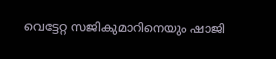വെട്ടേറ്റ സജികുമാറിനെയും ഷാജി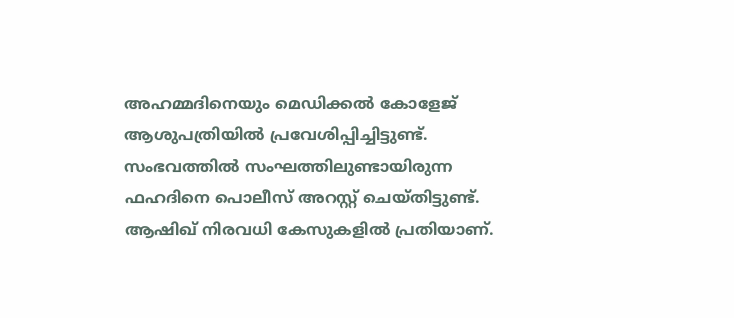അഹമ്മദിനെയും മെഡിക്കൽ കോളേജ് ആശുപത്രിയിൽ പ്രവേശിപ്പിച്ചിട്ടുണ്ട്. സംഭവത്തിൽ സംഘത്തിലുണ്ടായിരുന്ന ഫഹദിനെ പൊലീസ് അറസ്റ്റ് ചെയ്തിട്ടുണ്ട്. ആഷിഖ് നിരവധി കേസുകളിൽ പ്രതിയാണ്.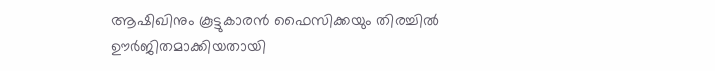ആഷിഖിനും കൂട്ടുകാരൻ ഫൈസിക്കയും തിരച്ചിൽ ഊർജിതമാക്കിയതായി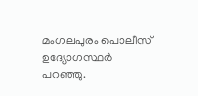മംഗലപുരം പൊലീസ് ഉദ്യോഗസ്ഥർ പറഞ്ഞു.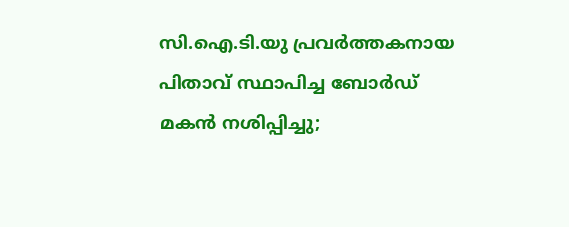സി.ഐ.ടി.യു പ്രവർത്തകനായ പിതാവ് സ്ഥാപിച്ച ബോർഡ് മകൻ നശിപ്പിച്ചു;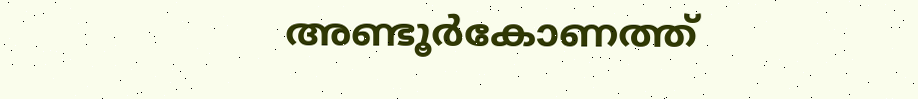അണ്ടൂർകോണത്ത്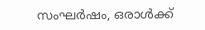സംഘർഷം, ഒരാൾക്ക്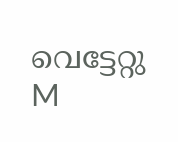വെട്ടേറ്റു
M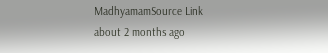MadhyamamSource Link
about 2 months ago